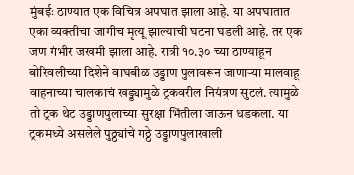मुंबईः ठाण्यात एक विचित्र अपघात झाला आहे. या अपघातात एका व्यक्तीचा जागीच मृत्यू झाल्याची घटना घडली आहे. तर एक जण गंभीर जखमी झाला आहे. रात्री १०.३० च्या ठाण्याहून बोरिवलीच्या दिशेने वाघबीळ उड्डाण पुलावरून जाणाऱ्या मालवाहू वाहनाच्या चालकाचं खड्ड्यामुळे ट्रकवरील नियंत्रण सुटलं. त्यामुळे तो ट्रक थेट उड्डाणपुलाच्या सुरक्षा भिंतीला जाऊन धडकला. या ट्रकमध्ये असलेले पुठ्ठ्यांचे गठ्ठे उड्डाणपुलाखाली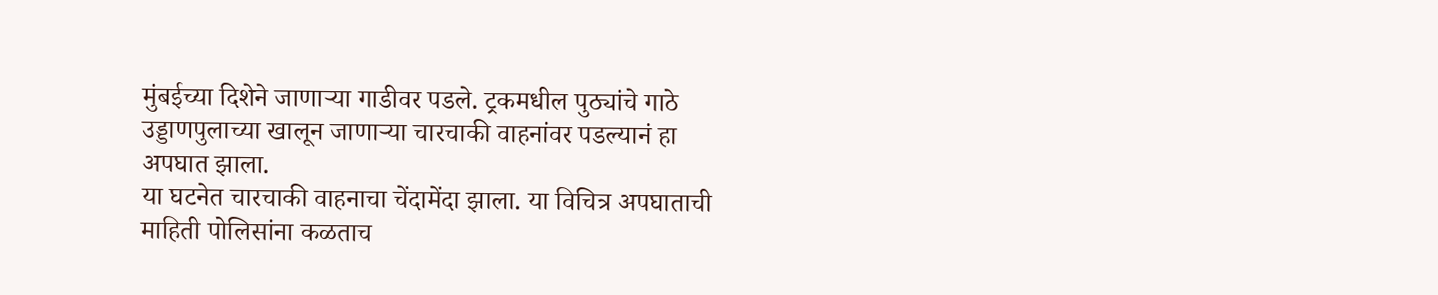मुंबईच्या दिशेने जाणाऱ्या गाडीवर पडले. ट्रकमधील पुठ्यांचे गाठे उड्डाणपुलाच्या खालून जाणाऱ्या चारचाकी वाहनांवर पडल्यानं हा अपघात झाला.
या घटनेत चारचाकी वाहनाचा चेंदामेंदा झाला. या विचित्र अपघाताची माहिती पोलिसांना कळताच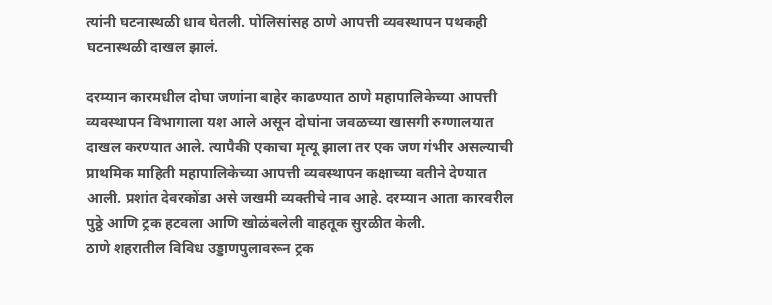त्यांनी घटनास्थळी धाव घेतली. पोलिसांसह ठाणे आपत्ती व्यवस्थापन पथकही घटनास्थळी दाखल झालं.

दरम्यान कारमधील दोघा जणांना बाहेर काढण्यात ठाणे महापालिकेच्या आपत्ती व्यवस्थापन विभागाला यश आले असून दोघांना जवळच्या खासगी रुग्णालयात दाखल करण्यात आले. त्यापैकी एकाचा मृत्यू झाला तर एक जण गंभीर असल्याची प्राथमिक माहिती महापालिकेच्या आपत्ती व्यवस्थापन कक्षाच्या वतीने देण्यात आली. प्रशांत देवरकोंडा असे जखमी व्यक्तीचे नाव आहे. दरम्यान आता कारवरील पुठ्ठे आणि ट्रक हटवला आणि खोळंबलेली वाहतूक सुरळीत केली.
ठाणे शहरातील विविध उड्डाणपुलावरून ट्रक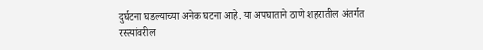दुर्घटना घडल्याच्या अनेक घटना आहे. या अपघाताने ठाणे शहरातील अंतर्गत रस्त्यांवरील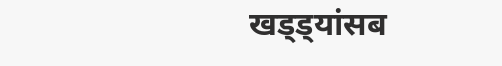खड्ड्यांसब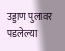उड्डाण पुलावर पडलेल्या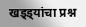खड्ड्यांचा प्रश्न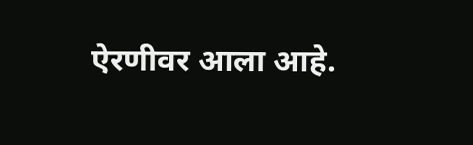ऐरणीवर आला आहे.